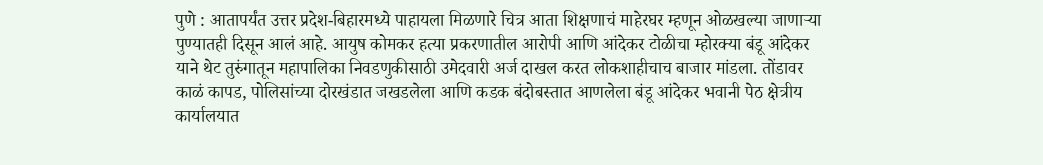पुणे : आतापर्यंत उत्तर प्रदेश-बिहारमध्ये पाहायला मिळणारे चित्र आता शिक्षणाचं माहेरघर म्हणून ओळखल्या जाणाऱ्या पुण्यातही दिसून आलं आहे. आयुष कोमकर हत्या प्रकरणातील आरोपी आणि आंदेकर टोळीचा म्होरक्या बंडू आंदेकर याने थेट तुरुंगातून महापालिका निवडणुकीसाठी उमेदवारी अर्ज दाखल करत लोकशाहीचाच बाजार मांडला. तोंडावर काळं कापड, पोलिसांच्या दोरखंडात जखडलेला आणि कडक बंदोबस्तात आणलेला बंडू आंदेकर भवानी पेठ क्षेत्रीय कार्यालयात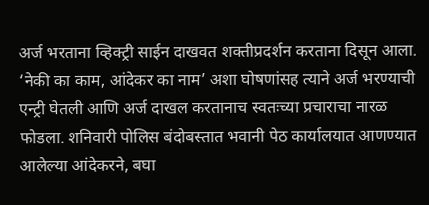अर्ज भरताना व्हिक्ट्री साईन दाखवत शक्तीप्रदर्शन करताना दिसून आला. ‘नेकी का काम, आंदेकर का नाम’ अशा घोषणांसह त्याने अर्ज भरण्याची एन्ट्री घेतली आणि अर्ज दाखल करतानाच स्वतःच्या प्रचाराचा नारळ फोडला. शनिवारी पोलिस बंदोबस्तात भवानी पेठ कार्यालयात आणण्यात आलेल्या आंदेकरने, बघा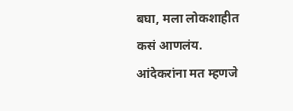बघा, मला लोकशाहीत कसं आणलंय. आंदेकरांना मत म्हणजे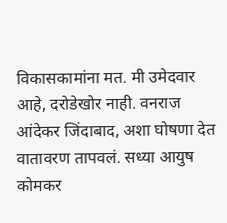विकासकामांना मत. मी उमेदवार आहे, दरोडेखोर नाही. वनराज आंदेकर जिंदाबाद, अशा घोषणा देत वातावरण तापवलं. सध्या आयुष कोमकर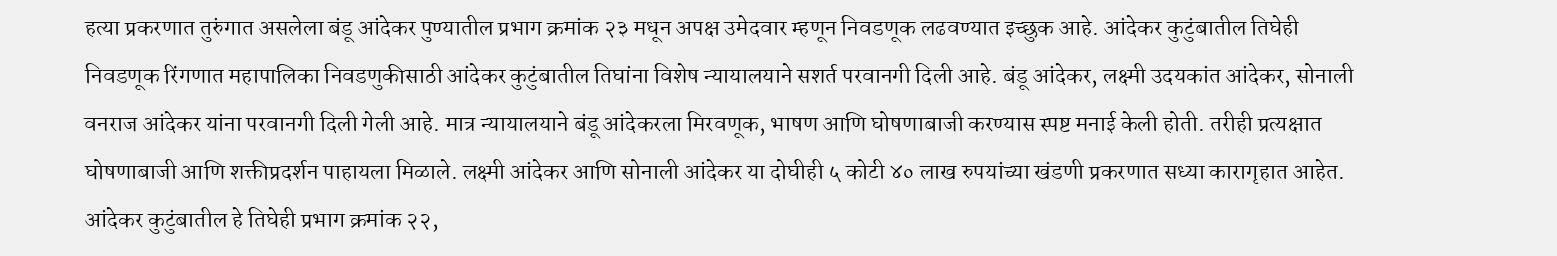हत्या प्रकरणात तुरुंगात असलेला बंडू आंदेकर पुण्यातील प्रभाग क्रमांक २३ मधून अपक्ष उमेदवार म्हणून निवडणूक लढवण्यात इच्छुक आहे. आंदेकर कुटुंबातील तिघेही निवडणूक रिंगणात महापालिका निवडणुकीसाठी आंदेकर कुटुंबातील तिघांना विशेष न्यायालयाने सशर्त परवानगी दिली आहे. बंडू आंदेकर, लक्ष्मी उदयकांत आंदेकर, सोनाली वनराज आंदेकर यांना परवानगी दिली गेली आहे. मात्र न्यायालयाने बंडू आंदेकरला मिरवणूक, भाषण आणि घोषणाबाजी करण्यास स्पष्ट मनाई केली होती. तरीही प्रत्यक्षात घोषणाबाजी आणि शक्तीप्रदर्शन पाहायला मिळाले. लक्ष्मी आंदेकर आणि सोनाली आंदेकर या दोघीही ५ कोटी ४० लाख रुपयांच्या खंडणी प्रकरणात सध्या कारागृहात आहेत. आंदेकर कुटुंबातील हे तिघेही प्रभाग क्रमांक २२,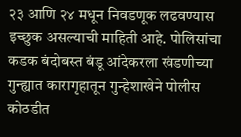२३ आणि २४ मधून निवडणूक लढवण्यास इच्छुक असल्याची माहिती आहे. पोलिसांचा कडक बंदोबस्त बंडू आंदेकरला खंडणीच्या गुन्ह्यात कारागृहातून गुन्हेशाखेने पोलीस कोठडीत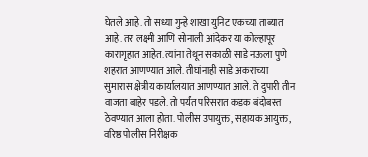घेतले आहे. तो सध्या गुन्हे शाखा युनिट एकच्या ताब्यात आहे. तर लक्ष्मी आणि सोनाली आंदेकर या कोल्हापूर कारागृहात आहेत. त्यांना तेथून सकाळी साडे नऊला पुणे शहरात आणण्यात आले. तीघांनाही साडे अकराच्या सुमारास क्षेत्रीय कार्यालयात आणण्यात आले. ते दुपारी तीन वाजता बाहेर पडले. तो पर्यंत परिसरात कडक बंदोबस्त ठेवण्यात आला होता. पोलीस उपायुक्त, सहायक आयुक्त, वरिष्ठ पोलीस निरीक्षक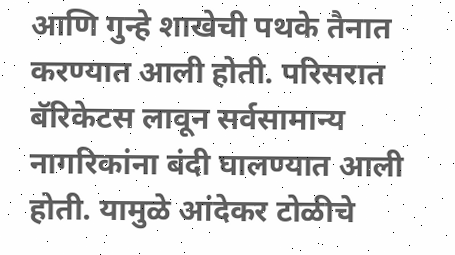आणि गुन्हे शाखेची पथके तैनात करण्यात आली होती. परिसरात बॅरिकेटस लावून सर्वसामान्य नागरिकांना बंदी घालण्यात आली होती. यामुळे आंदेकर टोळीचे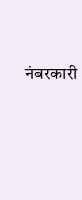नंबरकारी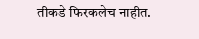तीकडे फिरकलेच नाहीत.